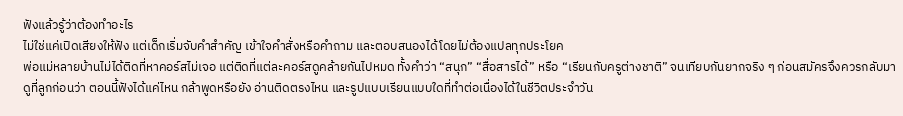ฟังแล้วรู้ว่าต้องทำอะไร
ไม่ใช่แค่เปิดเสียงให้ฟัง แต่เด็กเริ่มจับคำสำคัญ เข้าใจคำสั่งหรือคำถาม และตอบสนองได้โดยไม่ต้องแปลทุกประโยค
พ่อแม่หลายบ้านไม่ได้ติดที่หาคอร์สไม่เจอ แต่ติดที่แต่ละคอร์สดูคล้ายกันไปหมด ทั้งคำว่า “สนุก” “สื่อสารได้” หรือ “เรียนกับครูต่างชาติ” จนเทียบกันยากจริง ๆ ก่อนสมัครจึงควรกลับมาดูที่ลูกก่อนว่า ตอนนี้ฟังได้แค่ไหน กล้าพูดหรือยัง อ่านติดตรงไหน และรูปแบบเรียนแบบใดที่ทำต่อเนื่องได้ในชีวิตประจำวัน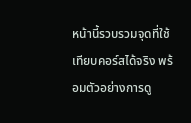หน้านี้รวบรวมจุดที่ใช้เทียบคอร์สได้จริง พร้อมตัวอย่างการดู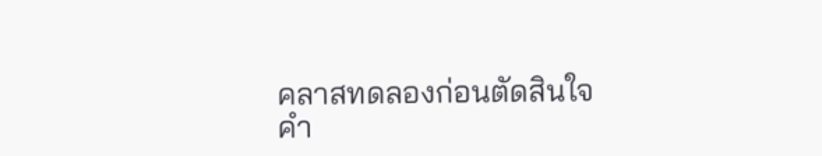คลาสทดลองก่อนตัดสินใจ
คำ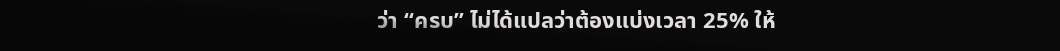ว่า “ครบ” ไม่ได้แปลว่าต้องแบ่งเวลา 25% ให้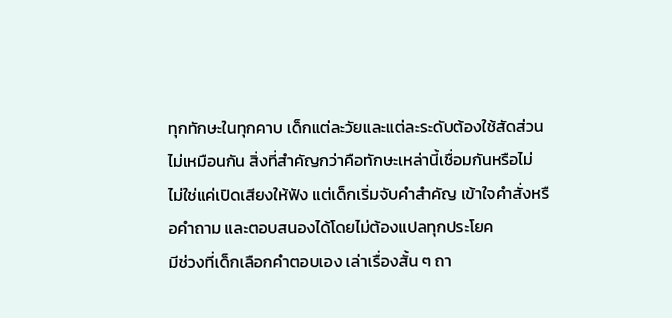ทุกทักษะในทุกคาบ เด็กแต่ละวัยและแต่ละระดับต้องใช้สัดส่วนไม่เหมือนกัน สิ่งที่สำคัญกว่าคือทักษะเหล่านี้เชื่อมกันหรือไม่
ไม่ใช่แค่เปิดเสียงให้ฟัง แต่เด็กเริ่มจับคำสำคัญ เข้าใจคำสั่งหรือคำถาม และตอบสนองได้โดยไม่ต้องแปลทุกประโยค
มีช่วงที่เด็กเลือกคำตอบเอง เล่าเรื่องสั้น ๆ ถา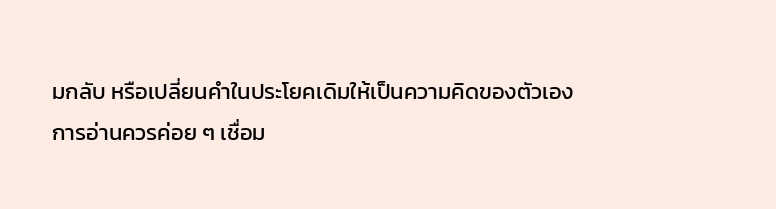มกลับ หรือเปลี่ยนคำในประโยคเดิมให้เป็นความคิดของตัวเอง
การอ่านควรค่อย ๆ เชื่อม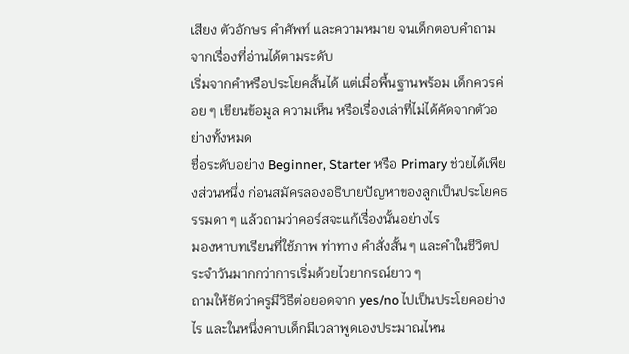เสียง ตัวอักษร คำศัพท์ และความหมาย จนเด็กตอบคำถามจากเรื่องที่อ่านได้ตามระดับ
เริ่มจากคำหรือประโยคสั้นได้ แต่เมื่อพื้นฐานพร้อม เด็กควรค่อย ๆ เขียนข้อมูล ความเห็น หรือเรื่องเล่าที่ไม่ได้คัดจากตัวอย่างทั้งหมด
ชื่อระดับอย่าง Beginner, Starter หรือ Primary ช่วยได้เพียงส่วนหนึ่ง ก่อนสมัครลองอธิบายปัญหาของลูกเป็นประโยคธรรมดา ๆ แล้วถามว่าคอร์สจะแก้เรื่องนั้นอย่างไร
มองหาบทเรียนที่ใช้ภาพ ท่าทาง คำสั่งสั้น ๆ และคำในชีวิตประจำวันมากกว่าการเริ่มด้วยไวยากรณ์ยาว ๆ
ถามให้ชัดว่าครูมีวิธีต่อยอดจาก yes/no ไปเป็นประโยคอย่างไร และในหนึ่งคาบเด็กมีเวลาพูดเองประมาณไหน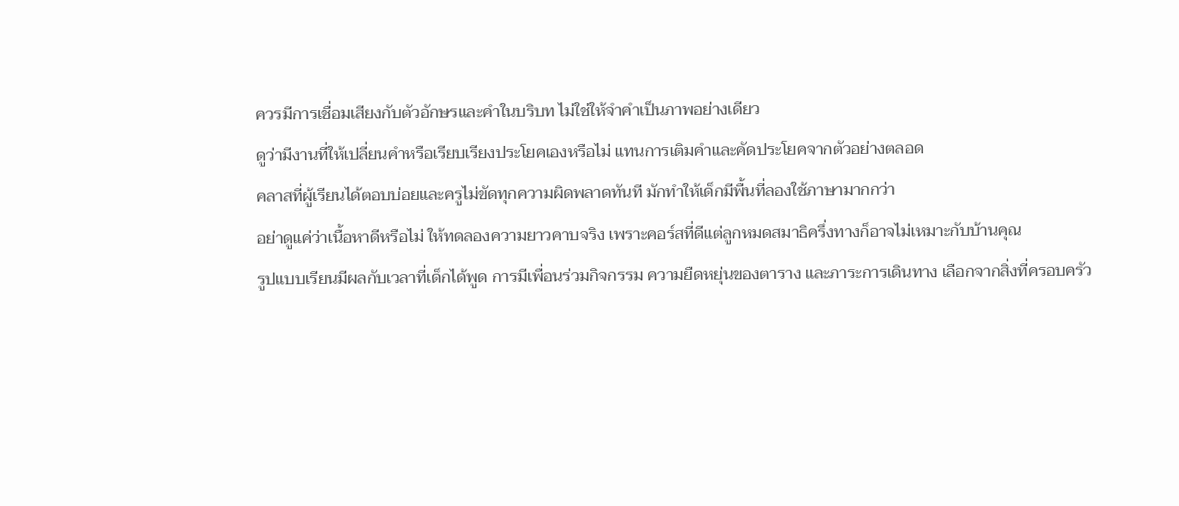ควรมีการเชื่อมเสียงกับตัวอักษรและคำในบริบท ไม่ใช่ให้จำคำเป็นภาพอย่างเดียว
ดูว่ามีงานที่ให้เปลี่ยนคำหรือเรียบเรียงประโยคเองหรือไม่ แทนการเติมคำและคัดประโยคจากตัวอย่างตลอด
คลาสที่ผู้เรียนได้ตอบบ่อยและครูไม่ขัดทุกความผิดพลาดทันที มักทำให้เด็กมีพื้นที่ลองใช้ภาษามากกว่า
อย่าดูแค่ว่าเนื้อหาดีหรือไม่ ให้ทดลองความยาวคาบจริง เพราะคอร์สที่ดีแต่ลูกหมดสมาธิครึ่งทางก็อาจไม่เหมาะกับบ้านคุณ
รูปแบบเรียนมีผลกับเวลาที่เด็กได้พูด การมีเพื่อนร่วมกิจกรรม ความยืดหยุ่นของตาราง และภาระการเดินทาง เลือกจากสิ่งที่ครอบครัว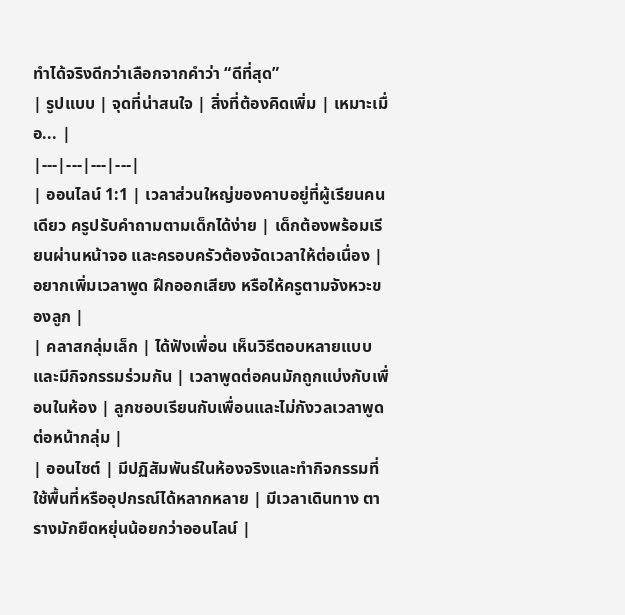ทำได้จริงดีกว่าเลือกจากคำว่า “ดีที่สุด”
| รูปแบบ | จุดที่น่าสนใจ | สิ่งที่ต้องคิดเพิ่ม | เหมาะเมื่อ... |
|---|---|---|---|
| ออนไลน์ 1:1 | เวลาส่วนใหญ่ของคาบอยู่ที่ผู้เรียนคนเดียว ครูปรับคำถามตามเด็กได้ง่าย | เด็กต้องพร้อมเรียนผ่านหน้าจอ และครอบครัวต้องจัดเวลาให้ต่อเนื่อง | อยากเพิ่มเวลาพูด ฝึกออกเสียง หรือให้ครูตามจังหวะของลูก |
| คลาสกลุ่มเล็ก | ได้ฟังเพื่อน เห็นวิธีตอบหลายแบบ และมีกิจกรรมร่วมกัน | เวลาพูดต่อคนมักถูกแบ่งกับเพื่อนในห้อง | ลูกชอบเรียนกับเพื่อนและไม่กังวลเวลาพูดต่อหน้ากลุ่ม |
| ออนไซต์ | มีปฏิสัมพันธ์ในห้องจริงและทำกิจกรรมที่ใช้พื้นที่หรืออุปกรณ์ได้หลากหลาย | มีเวลาเดินทาง ตารางมักยืดหยุ่นน้อยกว่าออนไลน์ |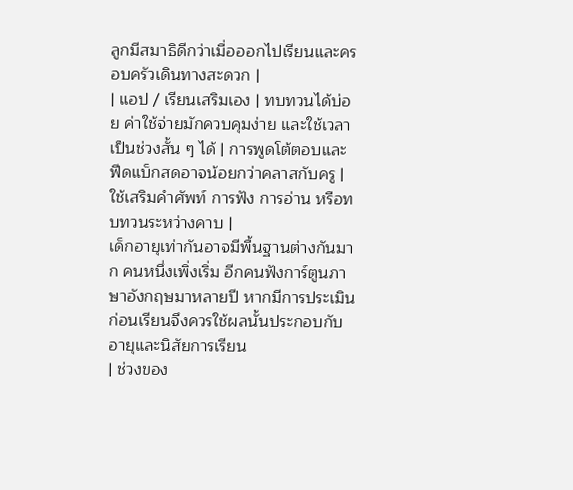ลูกมีสมาธิดีกว่าเมื่อออกไปเรียนและครอบครัวเดินทางสะดวก |
| แอป / เรียนเสริมเอง | ทบทวนได้บ่อย ค่าใช้จ่ายมักควบคุมง่าย และใช้เวลาเป็นช่วงสั้น ๆ ได้ | การพูดโต้ตอบและฟีดแบ็กสดอาจน้อยกว่าคลาสกับครู | ใช้เสริมคำศัพท์ การฟัง การอ่าน หรือทบทวนระหว่างคาบ |
เด็กอายุเท่ากันอาจมีพื้นฐานต่างกันมาก คนหนึ่งเพิ่งเริ่ม อีกคนฟังการ์ตูนภาษาอังกฤษมาหลายปี หากมีการประเมินก่อนเรียนจึงควรใช้ผลนั้นประกอบกับอายุและนิสัยการเรียน
| ช่วงของ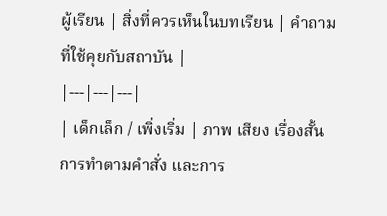ผู้เรียน | สิ่งที่ควรเห็นในบทเรียน | คำถามที่ใช้คุยกับสถาบัน |
|---|---|---|
| เด็กเล็ก / เพิ่งเริ่ม | ภาพ เสียง เรื่องสั้น การทำตามคำสั่ง และการ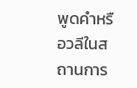พูดคำหรือวลีในสถานการ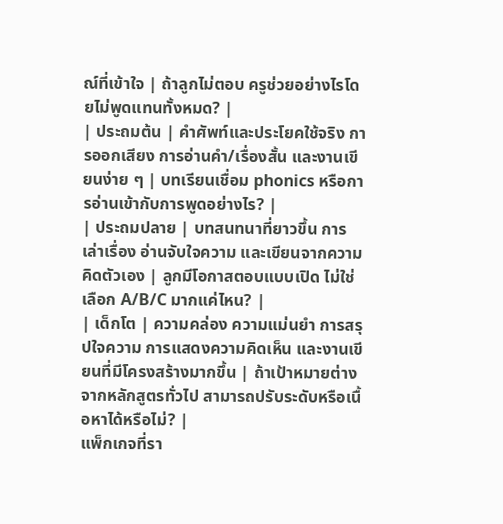ณ์ที่เข้าใจ | ถ้าลูกไม่ตอบ ครูช่วยอย่างไรโดยไม่พูดแทนทั้งหมด? |
| ประถมต้น | คำศัพท์และประโยคใช้จริง การออกเสียง การอ่านคำ/เรื่องสั้น และงานเขียนง่าย ๆ | บทเรียนเชื่อม phonics หรือการอ่านเข้ากับการพูดอย่างไร? |
| ประถมปลาย | บทสนทนาที่ยาวขึ้น การเล่าเรื่อง อ่านจับใจความ และเขียนจากความคิดตัวเอง | ลูกมีโอกาสตอบแบบเปิด ไม่ใช่เลือก A/B/C มากแค่ไหน? |
| เด็กโต | ความคล่อง ความแม่นยำ การสรุปใจความ การแสดงความคิดเห็น และงานเขียนที่มีโครงสร้างมากขึ้น | ถ้าเป้าหมายต่างจากหลักสูตรทั่วไป สามารถปรับระดับหรือเนื้อหาได้หรือไม่? |
แพ็กเกจที่รา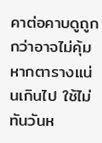คาต่อคาบดูถูกกว่าอาจไม่คุ้ม หากตารางแน่นเกินไป ใช้ไม่ทันวันห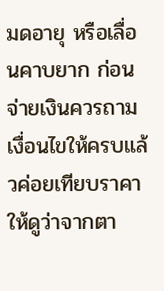มดอายุ หรือเลื่อนคาบยาก ก่อนจ่ายเงินควรถามเงื่อนไขให้ครบแล้วค่อยเทียบราคา
ให้ดูว่าจากตา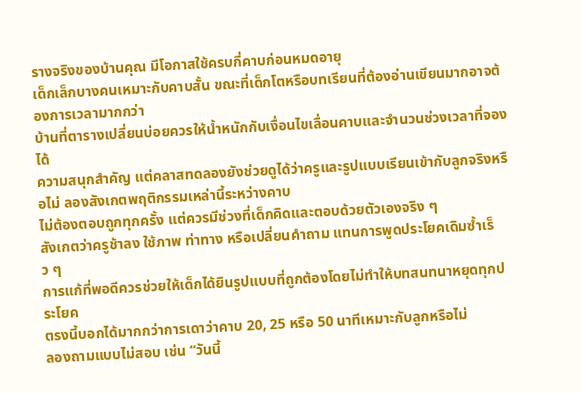รางจริงของบ้านคุณ มีโอกาสใช้ครบกี่คาบก่อนหมดอายุ
เด็กเล็กบางคนเหมาะกับคาบสั้น ขณะที่เด็กโตหรือบทเรียนที่ต้องอ่านเขียนมากอาจต้องการเวลามากกว่า
บ้านที่ตารางเปลี่ยนบ่อยควรให้น้ำหนักกับเงื่อนไขเลื่อนคาบและจำนวนช่วงเวลาที่จองได้
ความสนุกสำคัญ แต่คลาสทดลองยังช่วยดูได้ว่าครูและรูปแบบเรียนเข้ากับลูกจริงหรือไม่ ลองสังเกตพฤติกรรมเหล่านี้ระหว่างคาบ
ไม่ต้องตอบถูกทุกครั้ง แต่ควรมีช่วงที่เด็กคิดและตอบด้วยตัวเองจริง ๆ
สังเกตว่าครูช้าลง ใช้ภาพ ท่าทาง หรือเปลี่ยนคำถาม แทนการพูดประโยคเดิมซ้ำเร็ว ๆ
การแก้ที่พอดีควรช่วยให้เด็กได้ยินรูปแบบที่ถูกต้องโดยไม่ทำให้บทสนทนาหยุดทุกประโยค
ตรงนี้บอกได้มากกว่าการเดาว่าคาบ 20, 25 หรือ 50 นาทีเหมาะกับลูกหรือไม่
ลองถามแบบไม่สอบ เช่น “วันนี้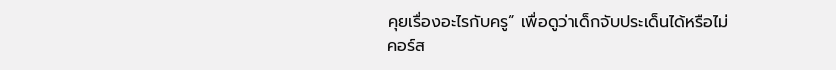คุยเรื่องอะไรกับครู” เพื่อดูว่าเด็กจับประเด็นได้หรือไม่
คอร์ส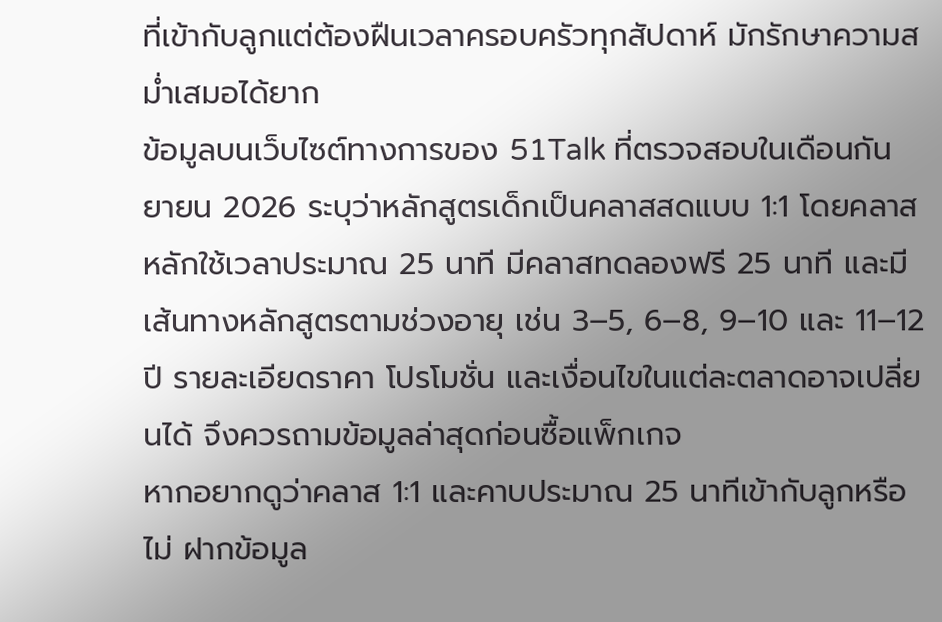ที่เข้ากับลูกแต่ต้องฝืนเวลาครอบครัวทุกสัปดาห์ มักรักษาความสม่ำเสมอได้ยาก
ข้อมูลบนเว็บไซต์ทางการของ 51Talk ที่ตรวจสอบในเดือนกันยายน 2026 ระบุว่าหลักสูตรเด็กเป็นคลาสสดแบบ 1:1 โดยคลาสหลักใช้เวลาประมาณ 25 นาที มีคลาสทดลองฟรี 25 นาที และมีเส้นทางหลักสูตรตามช่วงอายุ เช่น 3–5, 6–8, 9–10 และ 11–12 ปี รายละเอียดราคา โปรโมชั่น และเงื่อนไขในแต่ละตลาดอาจเปลี่ยนได้ จึงควรถามข้อมูลล่าสุดก่อนซื้อแพ็กเกจ
หากอยากดูว่าคลาส 1:1 และคาบประมาณ 25 นาทีเข้ากับลูกหรือไม่ ฝากข้อมูล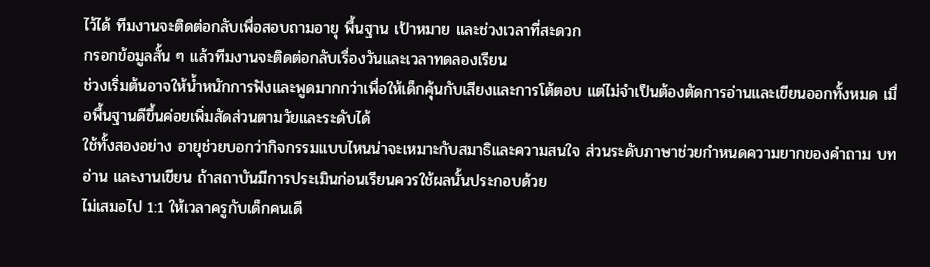ไว้ได้ ทีมงานจะติดต่อกลับเพื่อสอบถามอายุ พื้นฐาน เป้าหมาย และช่วงเวลาที่สะดวก
กรอกข้อมูลสั้น ๆ แล้วทีมงานจะติดต่อกลับเรื่องวันและเวลาทดลองเรียน
ช่วงเริ่มต้นอาจให้น้ำหนักการฟังและพูดมากกว่าเพื่อให้เด็กคุ้นกับเสียงและการโต้ตอบ แต่ไม่จำเป็นต้องตัดการอ่านและเขียนออกทั้งหมด เมื่อพื้นฐานดีขึ้นค่อยเพิ่มสัดส่วนตามวัยและระดับได้
ใช้ทั้งสองอย่าง อายุช่วยบอกว่ากิจกรรมแบบไหนน่าจะเหมาะกับสมาธิและความสนใจ ส่วนระดับภาษาช่วยกำหนดความยากของคำถาม บทอ่าน และงานเขียน ถ้าสถาบันมีการประเมินก่อนเรียนควรใช้ผลนั้นประกอบด้วย
ไม่เสมอไป 1:1 ให้เวลาครูกับเด็กคนเดี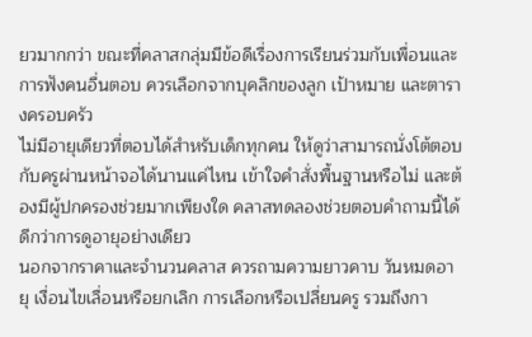ยวมากกว่า ขณะที่คลาสกลุ่มมีข้อดีเรื่องการเรียนร่วมกับเพื่อนและการฟังคนอื่นตอบ ควรเลือกจากบุคลิกของลูก เป้าหมาย และตารางครอบครัว
ไม่มีอายุเดียวที่ตอบได้สำหรับเด็กทุกคน ให้ดูว่าสามารถนั่งโต้ตอบกับครูผ่านหน้าจอได้นานแค่ไหน เข้าใจคำสั่งพื้นฐานหรือไม่ และต้องมีผู้ปกครองช่วยมากเพียงใด คลาสทดลองช่วยตอบคำถามนี้ได้ดีกว่าการดูอายุอย่างเดียว
นอกจากราคาและจำนวนคลาส ควรถามความยาวคาบ วันหมดอายุ เงื่อนไขเลื่อนหรือยกเลิก การเลือกหรือเปลี่ยนครู รวมถึงกา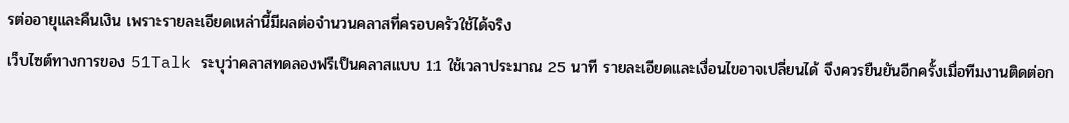รต่ออายุและคืนเงิน เพราะรายละเอียดเหล่านี้มีผลต่อจำนวนคลาสที่ครอบครัวใช้ได้จริง
เว็บไซต์ทางการของ 51Talk ระบุว่าคลาสทดลองฟรีเป็นคลาสแบบ 1:1 ใช้เวลาประมาณ 25 นาที รายละเอียดและเงื่อนไขอาจเปลี่ยนได้ จึงควรยืนยันอีกครั้งเมื่อทีมงานติดต่อก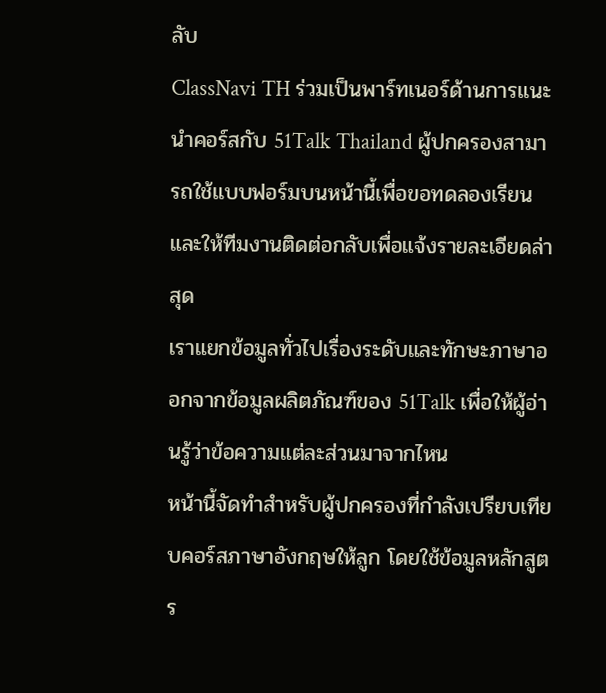ลับ
ClassNavi TH ร่วมเป็นพาร์ทเนอร์ด้านการแนะนำคอร์สกับ 51Talk Thailand ผู้ปกครองสามารถใช้แบบฟอร์มบนหน้านี้เพื่อขอทดลองเรียน และให้ทีมงานติดต่อกลับเพื่อแจ้งรายละเอียดล่าสุด
เราแยกข้อมูลทั่วไปเรื่องระดับและทักษะภาษาออกจากข้อมูลผลิตภัณฑ์ของ 51Talk เพื่อให้ผู้อ่านรู้ว่าข้อความแต่ละส่วนมาจากไหน
หน้านี้จัดทำสำหรับผู้ปกครองที่กำลังเปรียบเทียบคอร์สภาษาอังกฤษให้ลูก โดยใช้ข้อมูลหลักสูตร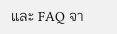และ FAQ จา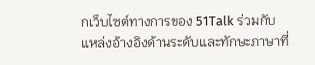กเว็บไซต์ทางการของ 51Talk ร่วมกับแหล่งอ้างอิงด้านระดับและทักษะภาษาที่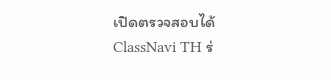เปิดตรวจสอบได้
ClassNavi TH ร่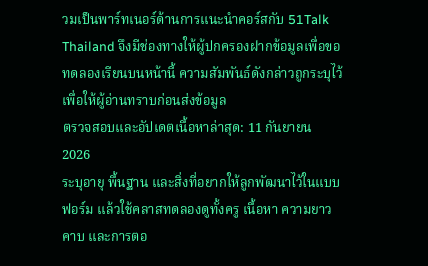วมเป็นพาร์ทเนอร์ด้านการแนะนำคอร์สกับ 51Talk Thailand จึงมีช่องทางให้ผู้ปกครองฝากข้อมูลเพื่อขอทดลองเรียนบนหน้านี้ ความสัมพันธ์ดังกล่าวถูกระบุไว้เพื่อให้ผู้อ่านทราบก่อนส่งข้อมูล
ตรวจสอบและอัปเดตเนื้อหาล่าสุด: 11 กันยายน 2026
ระบุอายุ พื้นฐาน และสิ่งที่อยากให้ลูกพัฒนาไว้ในแบบฟอร์ม แล้วใช้คลาสทดลองดูทั้งครู เนื้อหา ความยาวคาบ และการตอ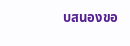บสนองขอ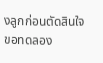งลูกก่อนตัดสินใจ
ขอทดลอง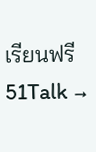เรียนฟรี 51Talk →